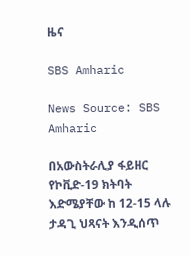ዜና

SBS Amharic

News Source: SBS Amharic

በአውስትራሊያ ፋይዘር የኮቪድ-19 ክትባት እድሜያቸው ከ 12-15 ላሉ ታዳጊ ህጻናት እንዲሰጥ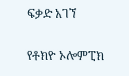ፍቃድ አገኘ


የቶክዮ ኦሎምፒክ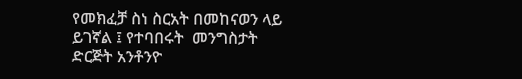የመክፈቻ ስነ ስርአት በመከናወን ላይ ይገኛል ፤ የተባበሩት  መንግስታት ድርጅት አንቶንዮ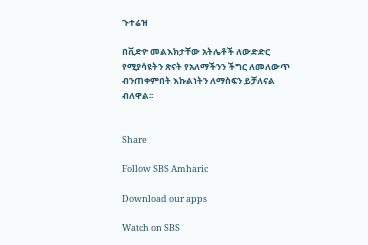ጉተሬዝ

በቪድዮ መልእክታቸው አትሌቶች ለውድድር የሚያሳዩትን ጽናት የአለማችንን ችግር ለመለውጥ ብንጠቀምበት እኩልነትን ለማስፍን ይቻለናል ብለዋል፡፡


Share

Follow SBS Amharic

Download our apps

Watch on SBS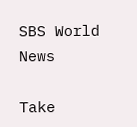SBS World News

Take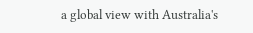a global view with Australia's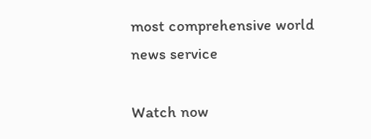most comprehensive world news service

Watch now